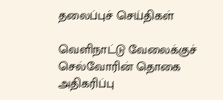தலைப்புச் செய்திகள்

வெளிநாட்டு வேலைக்குச் செல்வோரின் தொகை அதிகரிப்பு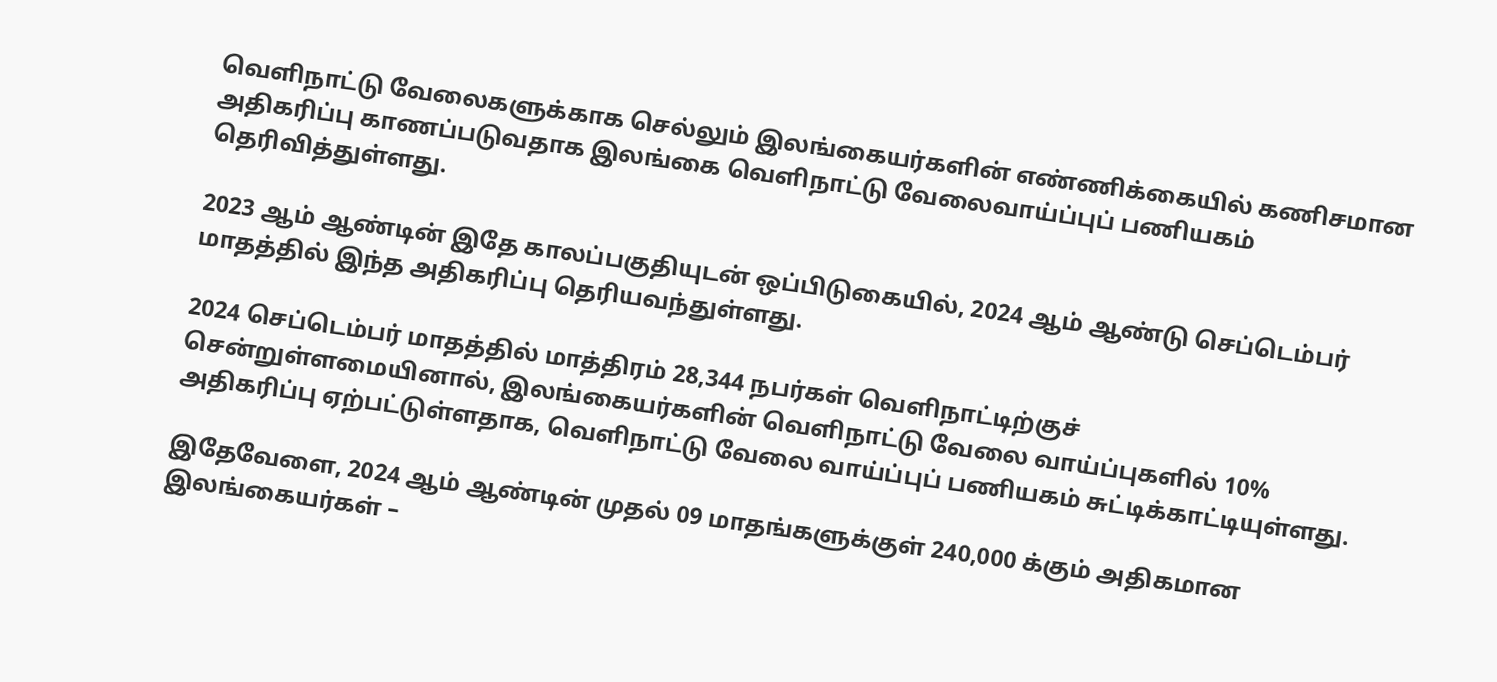வெளிநாட்டு வேலைகளுக்காக செல்லும் இலங்கையர்களின் எண்ணிக்கையில் கணிசமான அதிகரிப்பு காணப்படுவதாக இலங்கை வெளிநாட்டு வேலைவாய்ப்புப் பணியகம் தெரிவித்துள்ளது.

2023 ஆம் ஆண்டின் இதே காலப்பகுதியுடன் ஒப்பிடுகையில், 2024 ஆம் ஆண்டு செப்டெம்பர் மாதத்தில் இந்த அதிகரிப்பு தெரியவந்துள்ளது.

2024 செப்டெம்பர் மாதத்தில் மாத்திரம் 28,344 நபர்கள் வெளிநாட்டிற்குச் சென்றுள்ளமையினால், இலங்கையர்களின் வெளிநாட்டு வேலை வாய்ப்புகளில் 10% அதிகரிப்பு ஏற்பட்டுள்ளதாக, வெளிநாட்டு வேலை வாய்ப்புப் பணியகம் சுட்டிக்காட்டியுள்ளது.

இதேவேளை, 2024 ஆம் ஆண்டின் முதல் 09 மாதங்களுக்குள் 240,000 க்கும் அதிகமான இலங்கையர்கள் –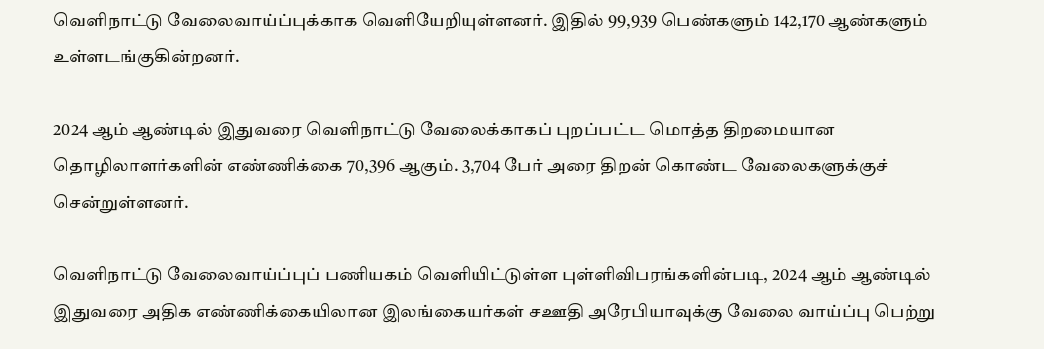வெளிநாட்டு வேலைவாய்ப்புக்காக வெளியேறியுள்ளனர். இதில் 99,939 பெண்களும் 142,170 ஆண்களும் உள்ளடங்குகின்றனர்.

2024 ஆம் ஆண்டில் இதுவரை வெளிநாட்டு வேலைக்காகப் புறப்பட்ட மொத்த திறமையான தொழிலாளர்களின் எண்ணிக்கை 70,396 ஆகும். 3,704 பேர் அரை திறன் கொண்ட வேலைகளுக்குச் சென்றுள்ளனர்.

வெளிநாட்டு வேலைவாய்ப்புப் பணியகம் வெளியிட்டுள்ள புள்ளிவிபரங்களின்படி, 2024 ஆம் ஆண்டில் இதுவரை அதிக எண்ணிக்கையிலான இலங்கையர்கள் சஊதி அரேபியாவுக்கு வேலை வாய்ப்பு பெற்று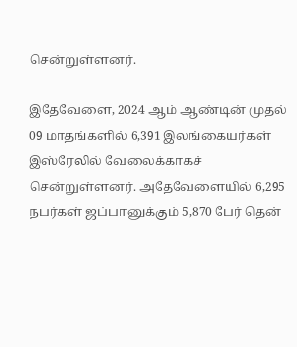சென்றுள்ளனர்.

இதேவேளை, 2024 ஆம் ஆண்டின் முதல் 09 மாதங்களில் 6,391 இலங்கையர்கள் இஸ்ரேலில் வேலைக்காகச் சென்றுள்ளனர். அதேவேளையில் 6,295 நபர்கள் ஜப்பானுக்கும் 5,870 பேர் தென்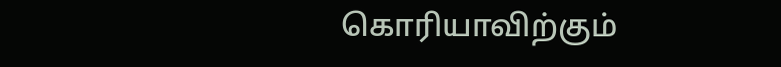கொரியாவிற்கும்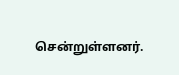சென்றுள்ளனர்.